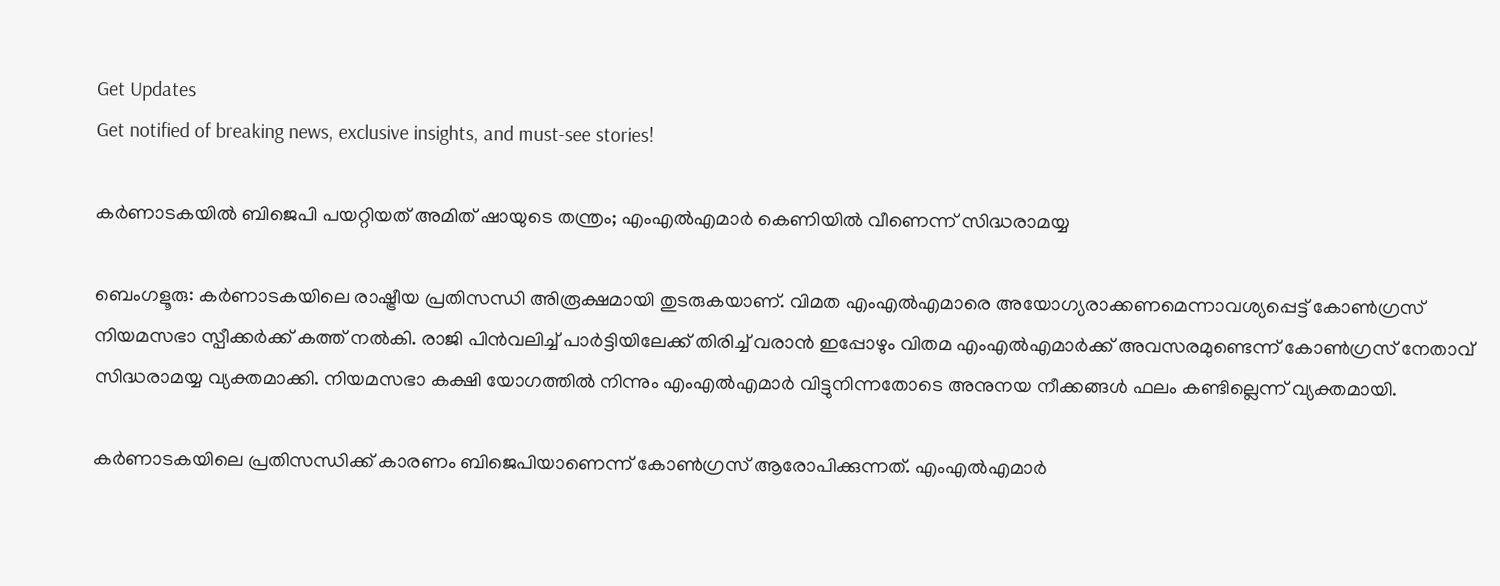Get Updates
Get notified of breaking news, exclusive insights, and must-see stories!

കർണാടകയിൽ ബിജെപി പയറ്റിയത് അമിത് ഷായുടെ തന്ത്രം; എംഎൽഎമാർ കെണിയിൽ വീണെന്ന് സിദ്ധരാമയ്യ

ബെംഗളൂരു: കർണാടകയിലെ രാഷ്ട്രീയ പ്രതിസന്ധി അിരൂക്ഷമായി തുടരുകയാണ്. വിമത എംഎൽഎമാരെ അയോഗ്യരാക്കണമെന്നാവശ്യപ്പെട്ട് കോൺഗ്രസ് നിയമസഭാ സ്പീക്കർക്ക് കത്ത് നൽകി. രാജി പിൻവലിച്ച് പാർട്ടിയിലേക്ക് തിരിച്ച് വരാൻ ഇപ്പോഴും വിതമ എംഎൽഎമാർക്ക് അവസരമുണ്ടെന്ന് കോൺഗ്രസ് നേതാവ് സിദ്ധരാമയ്യ വ്യക്തമാക്കി. നിയമസഭാ കക്ഷി യോഗത്തിൽ നിന്നും എംഎൽഎമാർ വിട്ടുനിന്നതോടെ അനുനയ നീക്കങ്ങൾ ഫലം കണ്ടില്ലെന്ന് വ്യക്തമായി.

കർണാടകയിലെ പ്രതിസന്ധിക്ക് കാരണം ബിജെപിയാണെന്ന് കോൺഗ്രസ് ആരോപിക്കുന്നത്. എംഎൽഎമാർ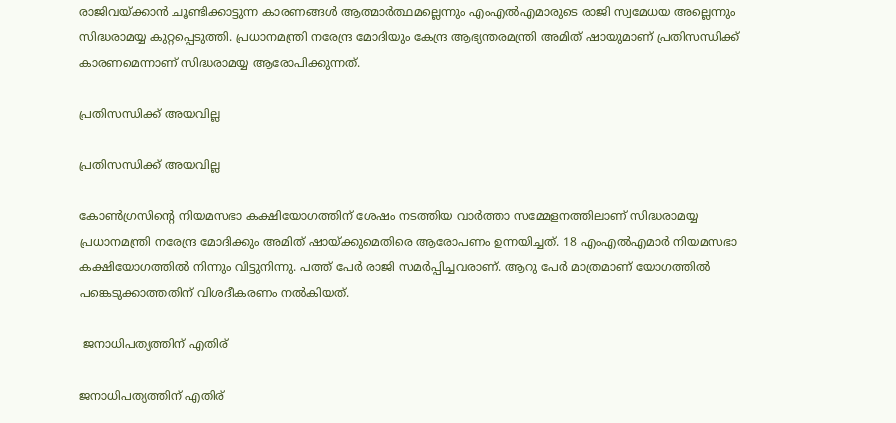രാജിവയ്ക്കാൻ ചൂണ്ടിക്കാട്ടുന്ന കാരണങ്ങൾ ആത്മാർത്ഥമല്ലെന്നും എംഎൽഎമാരുടെ രാജി സ്വമേധയ അല്ലെന്നും സിദ്ധരാമയ്യ കുറ്റപ്പെടുത്തി. പ്രധാനമന്ത്രി നരേന്ദ്ര മോദിയും കേന്ദ്ര ആഭ്യന്തരമന്ത്രി അമിത് ഷായുമാണ് പ്രതിസന്ധിക്ക് കാരണമെന്നാണ് സിദ്ധരാമയ്യ ആരോപിക്കുന്നത്.

പ്രതിസന്ധിക്ക് അയവില്ല

പ്രതിസന്ധിക്ക് അയവില്ല

കോൺഗ്രസിന്റെ നിയമസഭാ കക്ഷിയോഗത്തിന് ശേഷം നടത്തിയ വാർത്താ സമ്മേളനത്തിലാണ് സിദ്ധരാമയ്യ പ്രധാനമന്ത്രി നരേന്ദ്ര മോദിക്കും അമിത് ഷായ്ക്കുമെതിരെ ആരോപണം ഉന്നയിച്ചത്. 18 എംഎൽഎമാർ നിയമസഭാ കക്ഷിയോഗത്തിൽ നിന്നും വിട്ടുനിന്നു. പത്ത് പേർ രാജി സമർപ്പിച്ചവരാണ്. ആറു പേർ മാത്രമാണ് യോഗത്തിൽ പങ്കെടുക്കാത്തതിന് വിശദീകരണം നൽകിയത്.

 ജനാധിപത്യത്തിന് എതിര്

ജനാധിപത്യത്തിന് എതിര്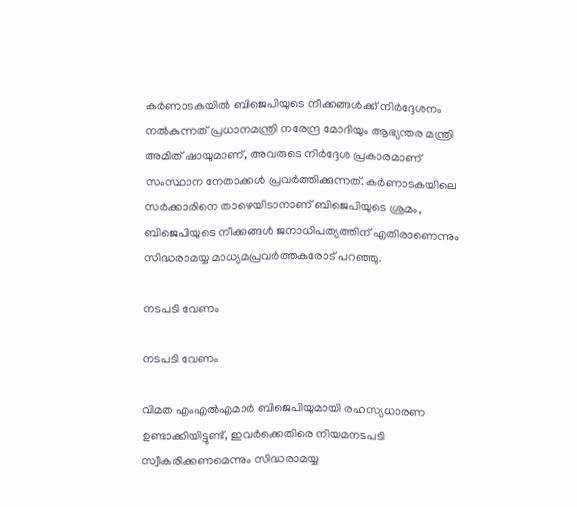കർണാടകയിൽ ബിജെപിയുടെ നീക്കങ്ങൾക്ക് നിർദ്ദേശനം നൽകുന്നത് പ്രധാനമന്ത്രി നരേന്ദ്ര മോദിയും ആഭ്യന്തര മന്ത്രി അമിത് ഷായുമാണ്, അവരുടെ നിർദ്ദേശ പ്രകാരമാണ് സംസ്ഥാന നേതാക്കൾ പ്രവർത്തിക്കുന്നത്. കർണാടകയിലെ സർക്കാരിനെ താഴെയിടാനാണ് ബിജെപിയുടെ ശ്രമം, ബിജെപിയുടെ നീക്കങ്ങൾ ജനാധിപത്യത്തിന് എതിരാണെന്നും സിദ്ധരാമയ്യ മാധ്യമപ്രവർത്തകരോട് പറഞ്ഞു.

നടപടി വേണം

നടപടി വേണം

വിമത എംഎൽഎമാർ ബിജെപിയുമായി രഹസ്യധാരണ ഉണ്ടാക്കിയിട്ടുണ്ട്, ഇവർക്കെതിരെ നിയമനടപടി സ്വീകരിക്കണമെന്നും സിദ്ധരാമയ്യ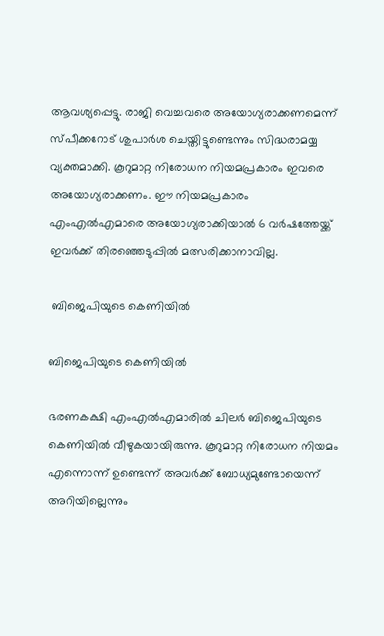ആവശ്യപ്പെട്ടു. രാജി വെച്ചവരെ അയോഗ്യരാക്കണമെന്ന് സ്പീക്കറോട് ശുപാർശ ചെയ്തിട്ടുണ്ടെന്നും സിദ്ധരാമയ്യ വ്യക്തമാക്കി. കൂറുമാറ്റ നിരോധന നിയമപ്രകാരം ഇവരെ അയോഗ്യരാക്കണം. ഈ നിയമപ്രകാരം എംഎൽഎമാരെ അയോഗ്യരാക്കിയാൽ 6 വർഷത്തേയ്ക്ക് ഇവർക്ക് തിരഞ്ഞെടുപ്പിൽ മത്സരിക്കാനാവില്ല.

 ബിജെപിയുടെ കെണിയിൽ

ബിജെപിയുടെ കെണിയിൽ

ഭരണകക്ഷി എംഎൽഎമാരിൽ ചിലർ ബിജെപിയുടെ കെണിയിൽ വീഴുകയായിരുന്നു. കൂറുമാറ്റ നിരോധന നിയമം എന്നൊന്ന് ഉണ്ടെന്ന് അവർക്ക് ബോധ്യമുണ്ടോയെന്ന് അറിയില്ലെന്നും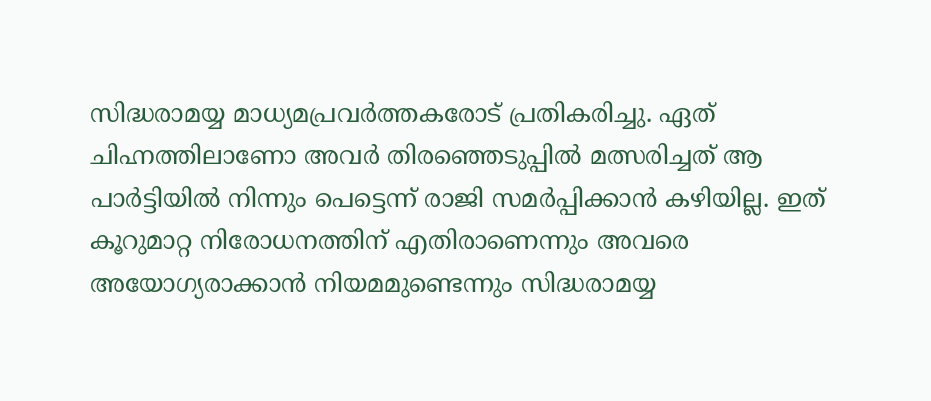സിദ്ധരാമയ്യ മാധ്യമപ്രവർത്തകരോട് പ്രതികരിച്ചു. ഏത് ചിഹ്നത്തിലാണോ അവർ തിരഞ്ഞെടുപ്പിൽ മത്സരിച്ചത് ആ പാർട്ടിയിൽ നിന്നും പെട്ടെന്ന് രാജി സമർപ്പിക്കാൻ കഴിയില്ല. ഇത് കൂറുമാറ്റ നിരോധനത്തിന് എതിരാണെന്നും അവരെ അയോഗ്യരാക്കാൻ നിയമമുണ്ടെന്നും സിദ്ധരാമയ്യ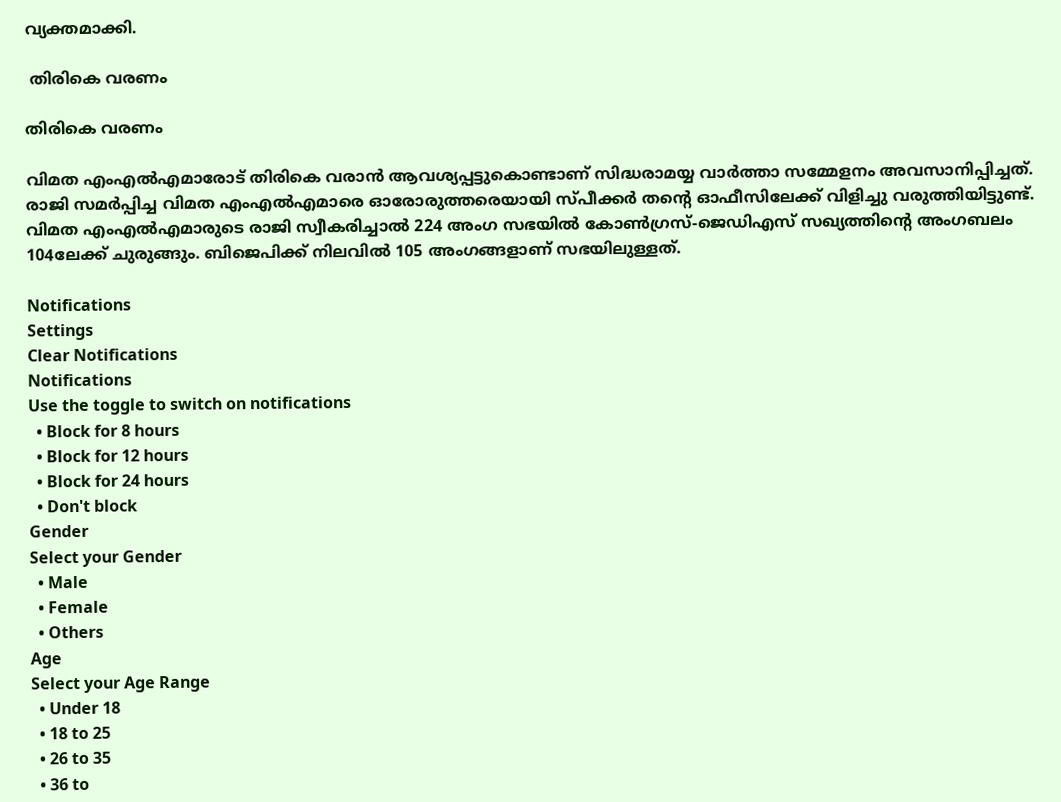വ്യക്തമാക്കി.

 തിരികെ വരണം

തിരികെ വരണം

വിമത എംഎൽഎമാരോട് തിരികെ വരാൻ ആവശ്യപ്പട്ടുകൊണ്ടാണ് സിദ്ധരാമയ്യ വാർത്താ സമ്മേളനം അവസാനിപ്പിച്ചത്. രാജി സമർപ്പിച്ച വിമത എംഎൽഎമാരെ ഓരോരുത്തരെയായി സ്പീക്കർ തന്റെ ഓഫീസിലേക്ക് വിളിച്ചു വരുത്തിയിട്ടുണ്ട്. വിമത എംഎൽഎമാരുടെ രാജി സ്വീകരിച്ചാൽ 224 അംഗ സഭയിൽ കോൺഗ്രസ്-ജെഡിഎസ് സഖ്യത്തിന്റെ അംഗബലം 104ലേക്ക് ചുരുങ്ങും. ബിജെപിക്ക് നിലവിൽ 105 അംഗങ്ങളാണ് സഭയിലുള്ളത്.

Notifications
Settings
Clear Notifications
Notifications
Use the toggle to switch on notifications
  • Block for 8 hours
  • Block for 12 hours
  • Block for 24 hours
  • Don't block
Gender
Select your Gender
  • Male
  • Female
  • Others
Age
Select your Age Range
  • Under 18
  • 18 to 25
  • 26 to 35
  • 36 to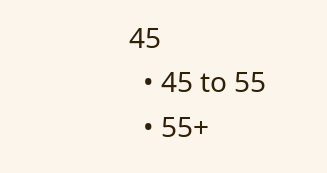45
  • 45 to 55
  • 55+